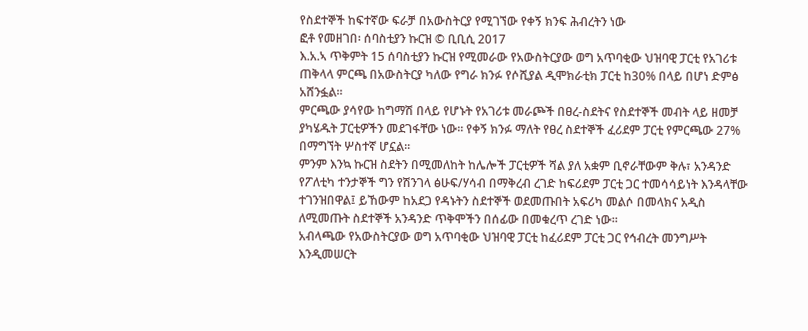የስደተኞች ከፍተኛው ፍራቻ በአውስትርያ የሚገኘው የቀኝ ክንፍ ሕብረትን ነው
ፎቶ የመዘገበ፡ ሰባስቲያን ኩርዝ © ቢቢሲ 2017
እ.አ.ኣ ጥቅምት 15 ሰባስቲያን ኩርዝ የሚመራው የአውስትርያው ወግ አጥባቂው ህዝባዊ ፓርቲ የአገሪቱ ጠቅላላ ምርጫ በአውስትርያ ካለው የግራ ክንፉ የሶሺያል ዲሞክራቲክ ፓርቲ ከ30% በላይ በሆነ ድምፅ አሸንፏል፡፡
ምርጫው ያሳየው ከግማሽ በላይ የሆኑት የአገሪቱ መራጮች በፀረ-ስደትና የስደተኞች መብት ላይ ዘመቻ ያካሄዱት ፓርቲዎችን መደገፋቸው ነው፡፡ የቀኝ ክንፉ ማለት የፀረ ስደተኞች ፈሪደም ፓርቲ የምርጫው 27% በማግኘት ሦስተኛ ሆኗል፡፡
ምንም እንኳ ኩርዝ ስደትን በሚመለከት ከሌሎች ፓርቲዎች ሻል ያለ አቋም ቢኖራቸውም ቅሉ፣ አንዳንድ የፖለቲካ ተንታኞች ግን የሽንገላ ፅሁፍ/ሃሳብ በማቅረብ ረገድ ከፍሪደም ፓርቲ ጋር ተመሳሳይነት እንዳላቸው ተገንዝበዋል፤ ይኸውም ከአደጋ የዳኑትን ስደተኞች ወደመጡበት አፍሪካ መልሶ በመላክና አዲስ ለሚመጡት ስደተኞች አንዳንድ ጥቅሞችን በሰፊው በመቁረጥ ረገድ ነው፡፡
አብላጫው የአውስትርያው ወግ አጥባቂው ህዝባዊ ፓርቲ ከፈሪደም ፓርቲ ጋር የኅብረት መንግሥት እንዲመሠርት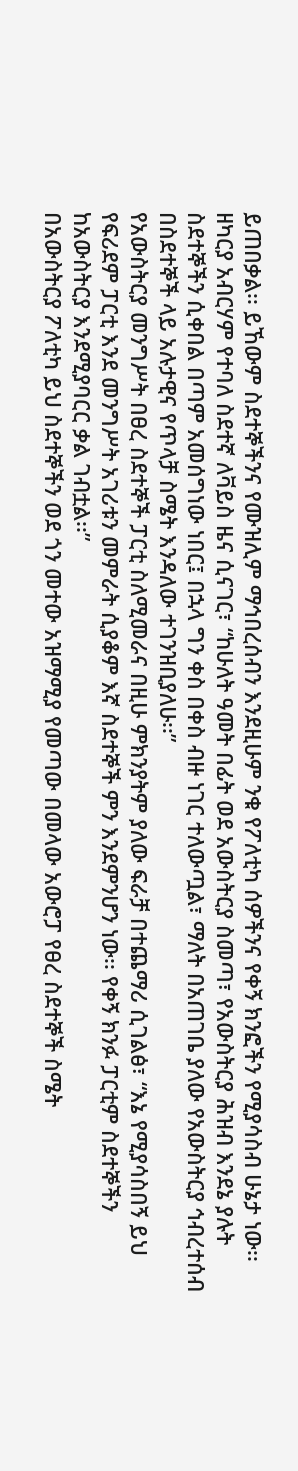ይጠበቃል፡፡ ይኸውም ስደተኞችንና የሙዝሊም ማኅበረሰብን እንደዚሁም ንቁ የፖለቲካ ሰዎችንና የቀኝ ክንፎችን የሚያሳስብ ሁኔታ ነው፡፡
ዘካርያ አብርሃም የተባለ ስደተኛ ለቫይስ ዜና ሲናገር፣ “ከሁለት ዓመት በፊት ወደ አውስትርያ ስመጣ፣ የአውስትርያ ሕዝብ እንደኔ ያሉት ስደተኞችን ሲቀበል በጣም አመሰግነው ነበር፤ በኋላ ግን ቀስ በቀስ ብዙ ነገር ተለውጧል፣ ማለት በአጠገቤ ያለው የአውስትርያ ኅብረተሰብ በስደተኞች ላይ አሉታዊና የጥላቻ ስሜት እንዳለው ተገንዝቢያለሁ፡፡”
የአውስትርያ መንግሥት በፀረ ስደተኞች ፓርቲ ስለሚመራና በዚሁ ምክንያትም ያለው ፍራቻ በተጨማሪ ሲገልፅ፣ “እኔ የሚያሳስበኝ ይህ የፍሪደም ፓርቲ እንደ መንግሥት አገሪቱን መምራት ሲያቆም እኛ ስደተኞች ምን እንደምንሆን ነው፡፡ የቀኝ ክንፉ ፓርቲም ስደተኞችን ከአውስትርያ እንደሚያባርር ቃል ገብቷል፡፡”
በአውስትርያ ፖለቲካ ይህ ስደተኞችን ወደ ጎን መተው አዝማሚያ የመጣው በመላው አውሮፓ የፀረ ስደተኞች ስሜት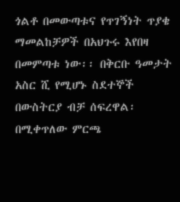ጎልቶ በመውጣቱና የጥገኝነት ጥያቄ ማመልከቻዎች በአህጉሩ እየበዛ በመምጣቱ ነው፡፡ በቅርቡ ዓመታት አስር ሺ የሚሆኑ ስደተኞች በውስትርያ ብቻ ሰፍረዋል፡
በሚቀጥለው ምርጫ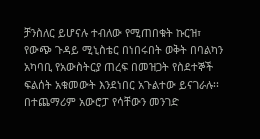ቻንስለር ይሆናሉ ተብለው የሚጠበቁት ኩርዝ፣ የውጭ ጉዳይ ሚኒስቴር በነበሩበት ወቅት በባልካን አካባቢ የአውስትርያ ጠረፍ በመዝጋት የስደተኞች ፍልሰት አቁመውት እንደነበር አጉልተው ይናገራሉ፡፡ በተጨማሪም አውሮፓ የሳቸውን መንገድ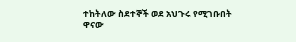ተከትለው ስደተኞች ወደ አህጉሩ የሚገቡበት ዋናው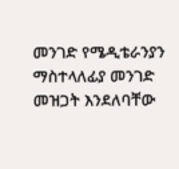መንገድ የሜዲቴራንያን ማስተላለፊያ መንገድ መዝጋት እንደለባቸው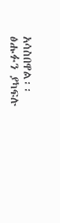አሳስበዋል፡፡
ፅሑፉን ያካፍሉ